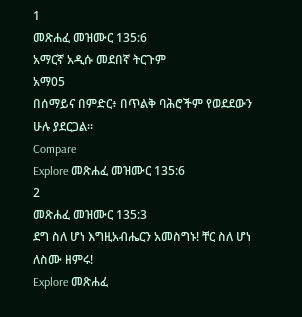1
መጽሐፈ መዝሙር 135:6
አማርኛ አዲሱ መደበኛ ትርጉም
አማ05
በሰማይና በምድር፥ በጥልቅ ባሕሮችም የወደደውን ሁሉ ያደርጋል።
Compare
Explore መጽሐፈ መዝሙር 135:6
2
መጽሐፈ መዝሙር 135:3
ደግ ስለ ሆነ እግዚአብሔርን አመስግኑ! ቸር ስለ ሆነ ለስሙ ዘምሩ!
Explore መጽሐፈ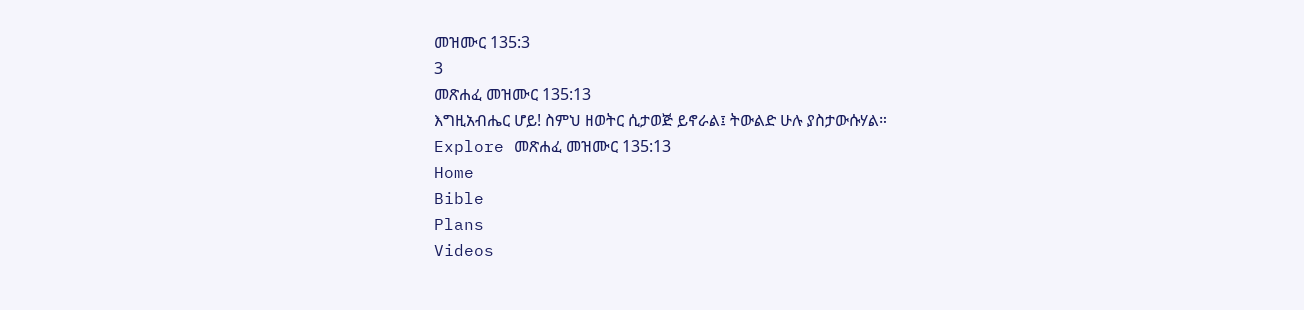መዝሙር 135:3
3
መጽሐፈ መዝሙር 135:13
እግዚአብሔር ሆይ! ስምህ ዘወትር ሲታወጅ ይኖራል፤ ትውልድ ሁሉ ያስታውሱሃል።
Explore መጽሐፈ መዝሙር 135:13
Home
Bible
Plans
Videos